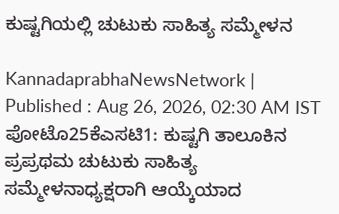ಕುಷ್ಟಗಿಯಲ್ಲಿ ಚುಟುಕು ಸಾಹಿತ್ಯ ಸಮ್ಮೇಳನ

KannadaprabhaNewsNetwork |
Published : Aug 26, 2026, 02:30 AM IST
ಪೋಟೊ25ಕೆಎಸಟಿ1: ಕುಷ್ಟಗಿ ತಾಲೂಕಿನ ಪ್ರಪ್ರಥಮ ಚುಟುಕು ಸಾಹಿತ್ಯ ಸಮ್ಮೇಳನಾಧ್ಯಕ್ಷರಾಗಿ ಆಯ್ಕೆಯಾದ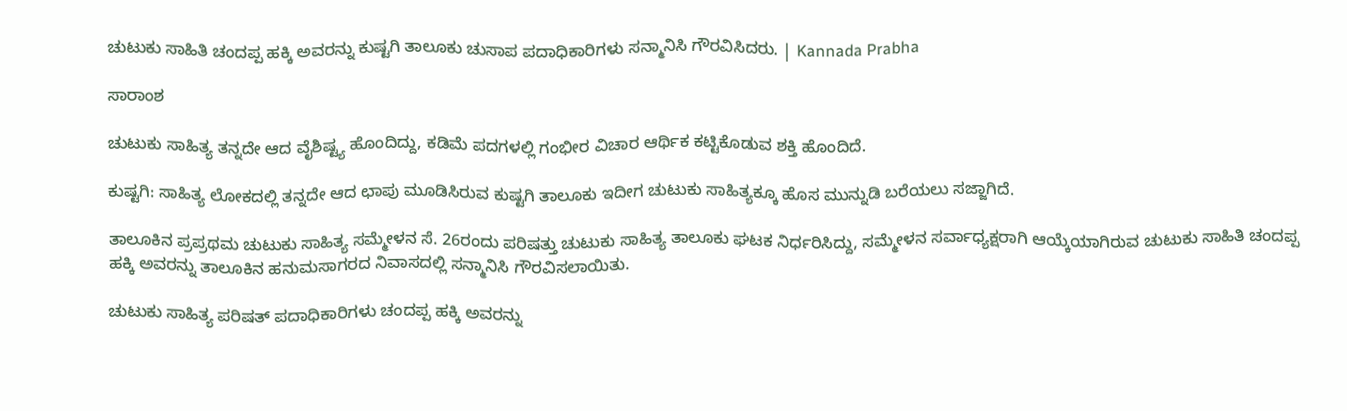ಚುಟುಕು ಸಾಹಿತಿ ಚಂದಪ್ಪ ಹಕ್ಕಿ ಅವರನ್ನು ಕುಷ್ಟಗಿ ತಾಲೂಕು ಚುಸಾಪ ಪದಾಧಿಕಾರಿಗಳು ಸನ್ಮಾನಿಸಿ ಗೌರವಿಸಿದರು. | Kannada Prabha

ಸಾರಾಂಶ

ಚುಟುಕು ಸಾಹಿತ್ಯ ತನ್ನದೇ ಆದ ವೈಶಿಷ್ಟ್ಯ ಹೊಂದಿದ್ದು, ಕಡಿಮೆ ಪದಗಳಲ್ಲಿ ಗಂಭೀರ ವಿಚಾರ ಆರ್ಥಿಕ ಕಟ್ಟಿಕೊಡುವ ಶಕ್ತಿ ಹೊಂದಿದೆ.

ಕುಷ್ಟಗಿ: ಸಾಹಿತ್ಯ ಲೋಕದಲ್ಲಿ ತನ್ನದೇ ಆದ ಛಾಪು ಮೂಡಿಸಿರುವ ಕುಷ್ಟಗಿ ತಾಲೂಕು ಇದೀಗ ಚುಟುಕು ಸಾಹಿತ್ಯಕ್ಕೂ ಹೊಸ ಮುನ್ನುಡಿ ಬರೆಯಲು ಸಜ್ಜಾಗಿದೆ.

ತಾಲೂಕಿನ ಪ್ರಪ್ರಥಮ ಚುಟುಕು ಸಾಹಿತ್ಯ ಸಮ್ಮೇಳನ ಸೆ. 26ರಂದು ಪರಿಷತ್ತು ಚುಟುಕು ಸಾಹಿತ್ಯ ತಾಲೂಕು ಘಟಕ ನಿರ್ಧರಿಸಿದ್ದು, ಸಮ್ಮೇಳನ ಸರ್ವಾಧ್ಯಕ್ಷರಾಗಿ ಆಯ್ಕೆಯಾಗಿರುವ ಚುಟುಕು ಸಾಹಿತಿ ಚಂದಪ್ಪ ಹಕ್ಕಿ ಅವರನ್ನು ತಾಲೂಕಿನ ಹನುಮಸಾಗರದ ನಿವಾಸದಲ್ಲಿ ಸನ್ಮಾನಿಸಿ ಗೌರವಿಸಲಾಯಿತು.

ಚುಟುಕು ಸಾಹಿತ್ಯ ಪರಿಷತ್ ಪದಾಧಿಕಾರಿಗಳು ಚಂದಪ್ಪ ಹಕ್ಕಿ ಅವರನ್ನು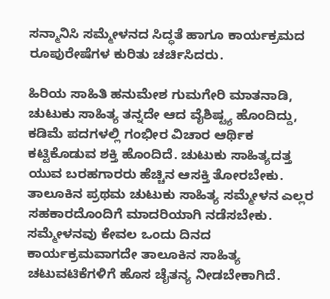ಸನ್ಮಾನಿಸಿ ಸಮ್ಮೇಳನದ ಸಿದ್ಧತೆ ಹಾಗೂ ಕಾರ್ಯಕ್ರಮದ ರೂಪುರೇಷೆಗಳ ಕುರಿತು ಚರ್ಚಿಸಿದರು.

ಹಿರಿಯ ಸಾಹಿತಿ ಹನುಮೇಶ ಗುಮಗೇರಿ ಮಾತನಾಡಿ, ಚುಟುಕು ಸಾಹಿತ್ಯ ತನ್ನದೇ ಆದ ವೈಶಿಷ್ಟ್ಯ ಹೊಂದಿದ್ದು, ಕಡಿಮೆ ಪದಗಳಲ್ಲಿ ಗಂಭೀರ ವಿಚಾರ ಆರ್ಥಿಕ ಕಟ್ಟಿಕೊಡುವ ಶಕ್ತಿ ಹೊಂದಿದೆ. ಚುಟುಕು ಸಾಹಿತ್ಯದತ್ತ ಯುವ ಬರಹಗಾರರು ಹೆಚ್ಚಿನ ಆಸಕ್ತಿ ತೋರಬೇಕು. ತಾಲೂಕಿನ ಪ್ರಥಮ ಚುಟುಕು ಸಾಹಿತ್ಯ ಸಮ್ಮೇಳನ ಎಲ್ಲರ ಸಹಕಾರದೊಂದಿಗೆ ಮಾದರಿಯಾಗಿ ನಡೆಸಬೇಕು. ಸಮ್ಮೇಳನವು ಕೇವಲ ಒಂದು ದಿನದ ಕಾರ್ಯಕ್ರಮವಾಗದೇ ತಾಲೂಕಿನ ಸಾಹಿತ್ಯ ಚಟುವಟಿಕೆಗಳಿಗೆ ಹೊಸ ಚೈತನ್ಯ ನೀಡಬೇಕಾಗಿದೆ.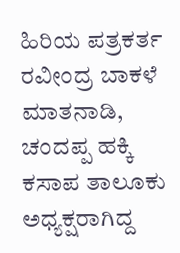ಹಿರಿಯ ಪತ್ರಕರ್ತ ರವೀಂದ್ರ ಬಾಕಳೆ ಮಾತನಾಡಿ, ಚಂದಪ್ಪ ಹಕ್ಕಿ ಕಸಾಪ ತಾಲೂಕು ಅಧ್ಯಕ್ಷರಾಗಿದ್ದ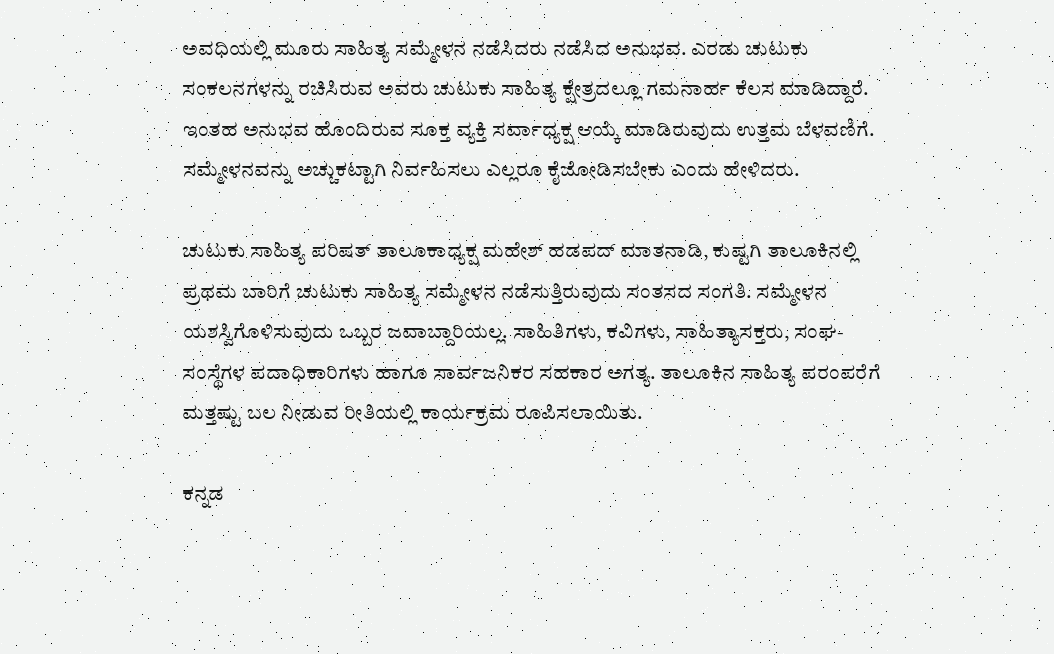ಅವಧಿಯಲ್ಲಿ ಮೂರು ಸಾಹಿತ್ಯ ಸಮ್ಮೇಳನ ನಡೆಸಿದರು ನಡೆಸಿದ ಅನುಭವ. ಎರಡು ಚುಟುಕು ಸಂಕಲನಗಳನ್ನು ರಚಿಸಿರುವ ಅವರು ಚುಟುಕು ಸಾಹಿತ್ಯ ಕ್ಷೇತ್ರದಲ್ಲೂ ಗಮನಾರ್ಹ ಕೆಲಸ ಮಾಡಿದ್ದಾರೆ. ಇಂತಹ ಅನುಭವ ಹೊಂದಿರುವ ಸೂಕ್ತ ವ್ಯಕ್ತಿ ಸರ್ವಾಧ್ಯಕ್ಷ ಆಯ್ಕೆ ಮಾಡಿರುವುದು ಉತ್ತಮ ಬೆಳವಣಿಗೆ. ಸಮ್ಮೇಳನವನ್ನು ಅಚ್ಚುಕಟ್ಟಾಗಿ ನಿರ್ವಹಿಸಲು ಎಲ್ಲರೂ ಕೈಜೋಡಿಸಬೇಕು ಎಂದು ಹೇಳಿದರು.

ಚುಟುಕು ಸಾಹಿತ್ಯ ಪರಿಷತ್ ತಾಲೂಕಾಧ್ಯಕ್ಷ ಮಹೇಶ್ ಹಡಪದ್ ಮಾತನಾಡಿ, ಕುಷ್ಟಗಿ ತಾಲೂಕಿನಲ್ಲಿ ಪ್ರಥಮ ಬಾರಿಗೆ ಚುಟುಕು ಸಾಹಿತ್ಯ ಸಮ್ಮೇಳನ ನಡೆಸುತ್ತಿರುವುದು ಸಂತಸದ ಸಂಗತಿ. ಸಮ್ಮೇಳನ ಯಶಸ್ವಿಗೊಳಿಸುವುದು ಒಬ್ಬರ ಜವಾಬ್ದಾರಿಯಲ್ಲ. ಸಾಹಿತಿಗಳು, ಕವಿಗಳು, ಸಾಹಿತ್ಯಾಸಕ್ತರು, ಸಂಘ-ಸಂಸ್ಥೆಗಳ ಪದಾಧಿಕಾರಿಗಳು ಹಾಗೂ ಸಾರ್ವಜನಿಕರ ಸಹಕಾರ ಅಗತ್ಯ. ತಾಲೂಕಿನ ಸಾಹಿತ್ಯ ಪರಂಪರೆಗೆ ಮತ್ತಷ್ಟು ಬಲ ನೀಡುವ ರೀತಿಯಲ್ಲಿ ಕಾರ್ಯಕ್ರಮ ರೂಪಿಸಲಾಯಿತು.

ಕನ್ನಡ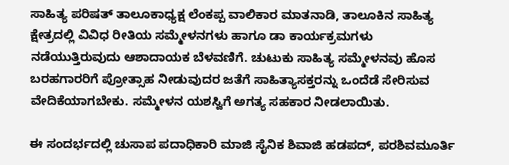ಸಾಹಿತ್ಯ ಪರಿಷತ್ ತಾಲೂಕಾಧ್ಯಕ್ಷ ಲೆಂಕಪ್ಪ ವಾಲಿಕಾರ ಮಾತನಾಡಿ, ತಾಲೂಕಿನ ಸಾಹಿತ್ಯ ಕ್ಷೇತ್ರದಲ್ಲಿ ವಿವಿಧ ರೀತಿಯ ಸಮ್ಮೇಳನಗಳು ಹಾಗೂ ಡಾ ಕಾರ್ಯಕ್ರಮಗಳು ನಡೆಯುತ್ತಿರುವುದು ಆಶಾದಾಯಕ ಬೆಳವಣಿಗೆ. ಚುಟುಕು ಸಾಹಿತ್ಯ ಸಮ್ಮೇಳನವು ಹೊಸ ಬರಹಗಾರರಿಗೆ ಪ್ರೋತ್ಸಾಹ ನೀಡುವುದರ ಜತೆಗೆ ಸಾಹಿತ್ಯಾಸಕ್ತರನ್ನು ಒಂದೆಡೆ ಸೇರಿಸುವ ವೇದಿಕೆಯಾಗಬೇಕು. ಸಮ್ಮೇಳನ ಯಶಸ್ವಿಗೆ ಅಗತ್ಯ ಸಹಕಾರ ನೀಡಲಾಯಿತು.

ಈ ಸಂದರ್ಭದಲ್ಲಿ ಚುಸಾಪ ಪದಾಧಿಕಾರಿ ಮಾಜಿ ಸೈನಿಕ ಶಿವಾಜಿ ಹಡಪದ್, ಪರಶಿವಮೂರ್ತಿ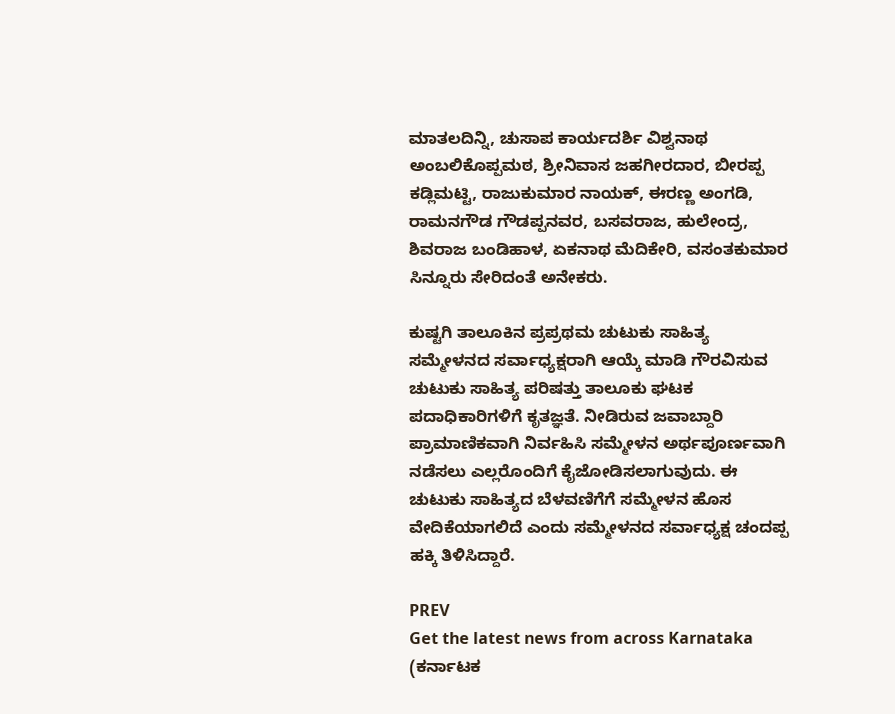ಮಾತಲದಿನ್ನಿ, ಚುಸಾಪ ಕಾರ್ಯದರ್ಶಿ ವಿಶ್ವನಾಥ ಅಂಬಲಿಕೊಪ್ಪಮಠ, ಶ್ರೀನಿವಾಸ ಜಹಗೀರದಾರ, ಬೀರಪ್ಪ ಕಡ್ಲಿಮಟ್ಟಿ, ರಾಜುಕುಮಾರ ನಾಯಕ್, ಈರಣ್ಣ ಅಂಗಡಿ, ರಾಮನಗೌಡ ಗೌಡಪ್ಪನವರ, ಬಸವರಾಜ, ಹುಲೇಂದ್ರ, ಶಿವರಾಜ ಬಂಡಿಹಾಳ, ಏಕನಾಥ ಮೆದಿಕೇರಿ, ವಸಂತಕುಮಾರ ಸಿನ್ನೂರು ಸೇರಿದಂತೆ ಅನೇಕರು.

ಕುಷ್ಟಗಿ ತಾಲೂಕಿನ ಪ್ರಪ್ರಥಮ ಚುಟುಕು ಸಾಹಿತ್ಯ ಸಮ್ಮೇಳನದ ಸರ್ವಾಧ್ಯಕ್ಷರಾಗಿ ಆಯ್ಕೆ ಮಾಡಿ ಗೌರವಿಸುವ ಚುಟುಕು ಸಾಹಿತ್ಯ ಪರಿಷತ್ತು ತಾಲೂಕು ಘಟಕ ಪದಾಧಿಕಾರಿಗಳಿಗೆ ಕೃತಜ್ಞತೆ. ನೀಡಿರುವ ಜವಾಬ್ದಾರಿ ಪ್ರಾಮಾಣಿಕವಾಗಿ ನಿರ್ವಹಿಸಿ ಸಮ್ಮೇಳನ ಅರ್ಥಪೂರ್ಣವಾಗಿ ನಡೆಸಲು ಎಲ್ಲರೊಂದಿಗೆ ಕೈಜೋಡಿಸಲಾಗುವುದು. ಈ ಚುಟುಕು ಸಾಹಿತ್ಯದ ಬೆಳವಣಿಗೆಗೆ ಸಮ್ಮೇಳನ ಹೊಸ ವೇದಿಕೆಯಾಗಲಿದೆ ಎಂದು ಸಮ್ಮೇಳನದ ಸರ್ವಾಧ್ಯಕ್ಷ ಚಂದಪ್ಪ ಹಕ್ಕಿ ತಿಳಿಸಿದ್ದಾರೆ.

PREV
Get the latest news from across Karnataka (ಕರ್ನಾಟಕ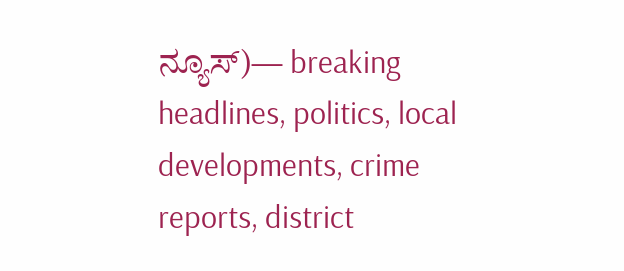ನ್ಯೂಸ್)— breaking headlines, politics, local developments, crime reports, district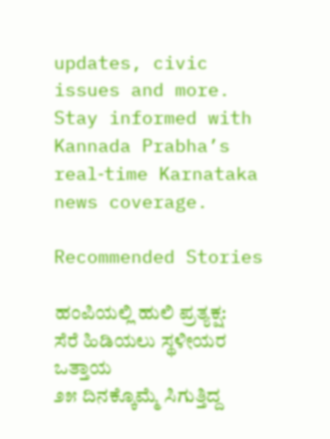updates, civic issues and more. Stay informed with Kannada Prabha’s real‑time Karnataka news coverage.

Recommended Stories

ಹಂಪಿಯಲ್ಲಿ ಹುಲಿ ಪ್ರತ್ಯಕ್ಷ: ಸೆರೆ ಹಿಡಿಯಲು ಸ್ಥಳೀಯರ ಒತ್ತಾಯ
೨೫ ದಿನಕ್ಕೊಮ್ಮೆ ಸಿಗುತ್ತಿದ್ದ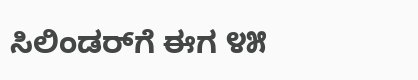ಸಿಲಿಂಡರ್‌ಗೆ ಈಗ ೪೫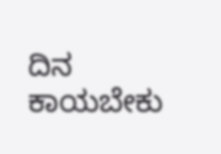ದಿನ ಕಾಯಬೇಕು